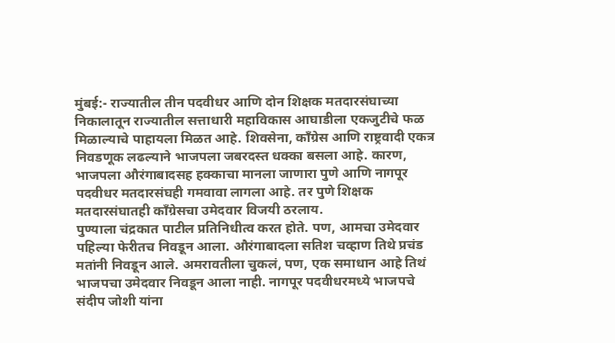मुंबई:- राज्यातील तीन पदवीधर आणि दोन शिक्षक मतदारसंघाच्या निकालातून राज्यातील सत्ताधारी महाविकास आघाडीला एकजुटीचे फळ मिळाल्याचे पाहायला मिळत आहे. शिवसेना, काँग्रेस आणि राष्ट्रवादी एकत्र निवडणूक लढल्याने भाजपला जबरदस्त धक्का बसला आहे. कारण, भाजपला औरंगाबादसह हक्काचा मानला जाणारा पुणे आणि नागपूर पदवीधर मतदारसंघही गमवावा लागला आहे. तर पुणे शिक्षक मतदारसंघातही काँग्रेसचा उमेदवार विजयी ठरलाय.
पुण्याला चंद्रकात पाटील प्रतिनिधीत्व करत होते. पण, आमचा उमेदवार पहिल्या फेरीतच निवडून आला. औरंगाबादला सतिश चव्हाण तिथे प्रचंड मतांनी निवडून आले. अमरावतीला चुकलं, पण, एक समाधान आहे तिथं भाजपचा उमेदवार निवडून आला नाही. नागपूर पदवीधरमध्ये भाजपचे संदीप जोशी यांना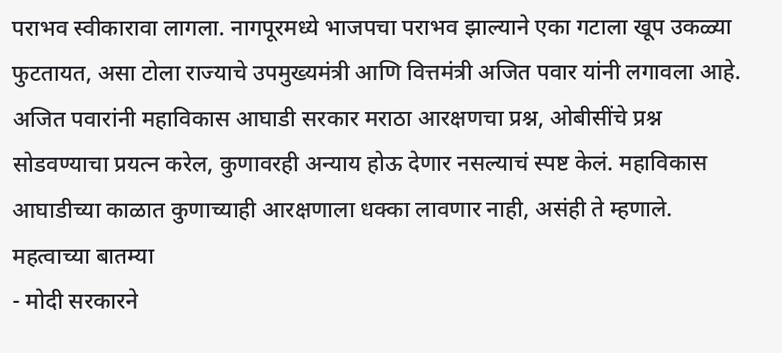पराभव स्वीकारावा लागला. नागपूरमध्ये भाजपचा पराभव झाल्याने एका गटाला खूप उकळ्या फुटतायत, असा टोला राज्याचे उपमुख्यमंत्री आणि वित्तमंत्री अजित पवार यांनी लगावला आहे.
अजित पवारांनी महाविकास आघाडी सरकार मराठा आरक्षणचा प्रश्न, ओबीसींचे प्रश्न सोडवण्याचा प्रयत्न करेल, कुणावरही अन्याय होऊ देणार नसल्याचं स्पष्ट केलं. महाविकास आघाडीच्या काळात कुणाच्याही आरक्षणाला धक्का लावणार नाही, असंही ते म्हणाले.
महत्वाच्या बातम्या
- मोदी सरकारने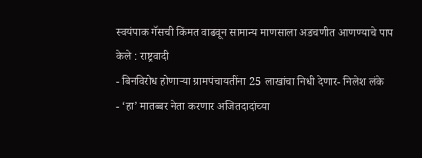स्वयंपाक गॅसची किंमत वाढवून सामान्य माणसाला अडचणीत आणण्याचे पाप केले : राष्ट्रवादी
- बिनविरोध होणाऱ्या ग्रामपंचायतींना 25 लाखांचा निधी देणार- निलेश लंके
- ‘हा’ मातब्बर नेता करणार अजितदादांच्या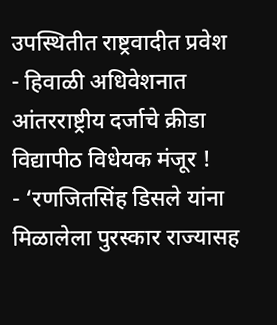उपस्थितीत राष्ट्रवादीत प्रवेश
- हिवाळी अधिवेशनात आंतरराष्ट्रीय दर्जाचे क्रीडा विद्यापीठ विधेयक मंजूर !
- ‘रणजितसिंह डिसले यांना मिळालेला पुरस्कार राज्यासह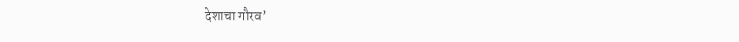देशाचा गौरव’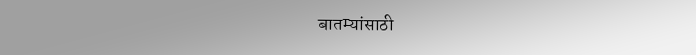बातम्यांसाठी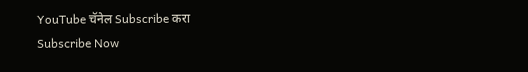YouTube चॅनेल Subscribe करा
Subscribe Now